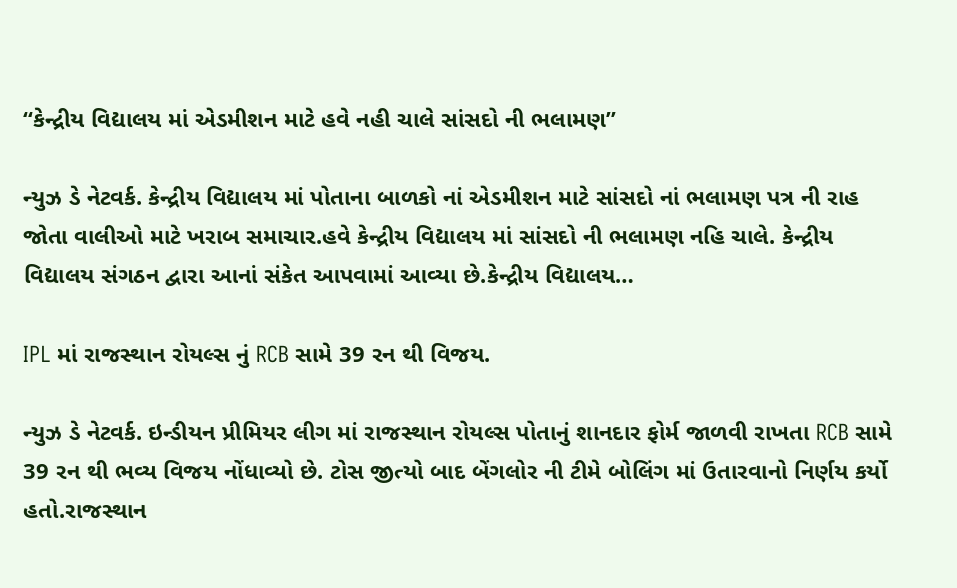“કેન્દ્રીય વિદ્યાલય માં એડમીશન માટે હવે નહી ચાલે સાંસદો ની ભલામણ”

ન્યુઝ ડે નેટવર્ક. કેન્દ્રીય વિદ્યાલય માં પોતાના બાળકો નાં એડમીશન માટે સાંસદો નાં ભલામણ પત્ર ની રાહ જોતા વાલીઓ માટે ખરાબ સમાચાર.હવે કેન્દ્રીય વિદ્યાલય માં સાંસદો ની ભલામણ નહિ ચાલે. કેન્દ્રીય વિદ્યાલય સંગઠન દ્વારા આનાં સંકેત આપવામાં આવ્યા છે.કેન્દ્રીય વિદ્યાલય…

IPL માં રાજસ્થાન રોયલ્સ નું RCB સામે 39 રન થી વિજય.

ન્યુઝ ડે નેટવર્ક. ઇન્ડીયન પ્રીમિયર લીગ માં રાજસ્થાન રોયલ્સ પોતાનું શાનદાર ફોર્મ જાળવી રાખતા RCB સામે 39 રન થી ભવ્ય વિજય નોંધાવ્યો છે. ટોસ જીત્યો બાદ બેંગલોર ની ટીમે બોલિંગ માં ઉતારવાનો નિર્ણય કર્યો હતો.રાજસ્થાન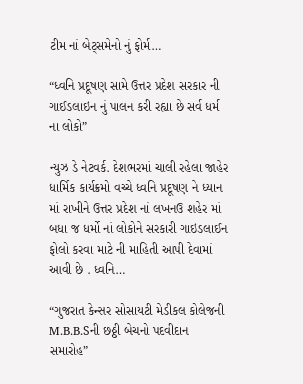ટીમ નાં બેટ્સમેનો નું ફોર્મ…

“ધ્વનિ પ્રદૂષણ સામે ઉત્તર પ્રદેશ સરકાર ની ગાઈડલાઇન નું પાલન કરી રહ્યા છે સર્વ ધર્મ ના લોકો”

ન્યુઝ ડે નેટવર્ક. દેશભરમાં ચાલી રહેલા જાહેર ધાર્મિક કાર્યક્રમો વચ્ચે ધ્વનિ પ્રદૂષણ ને ધ્યાન માં રાખીને ઉત્તર પ્રદેશ નાં લખનઉ શહેર માં બધા જ ધર્મો નાં લોકોને સરકારી ગાઇડલાઈન ફોલો કરવા માટે ની માહિતી આપી દેવામાં આવી છે . ધ્વનિ…

“ગુજરાત કેન્સર સોસાયટી મેડીકલ કોલેજની M.B.B.Sની છઠ્ઠી બેચનો પદવીદાન સમારોહ”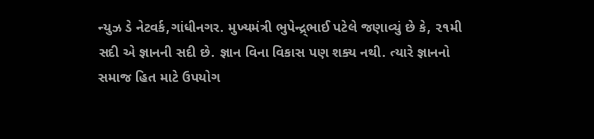ન્યુઝ ડે નેટવર્ક,ગાંધીનગર. મુખ્યમંત્રી ભુપેન્દ્ર્ભાઈ પટેલે જણાવ્યું છે કે, ૨૧મી સદી એ જ્ઞાનની સદી છે. જ્ઞાન વિના વિકાસ પણ શક્ય નથી. ત્યારે જ્ઞાનનો સમાજ હિત માટે ઉપયોગ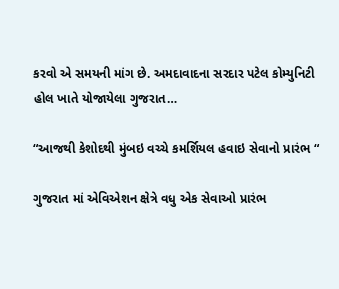કરવો એ સમયની માંગ છે. અમદાવાદના સરદાર પટેલ કોમ્યુનિટી હોલ ખાતે યોજાયેલા ગુજરાત…

“આજથી કેશોદથી મુંબઇ વચ્ચે કમર્શિયલ હવાઇ સેવાનો પ્રારંભ “

ગુજરાત માં એવિએશન ક્ષેત્રે વધુ એક સેવાઓ પ્રારંભ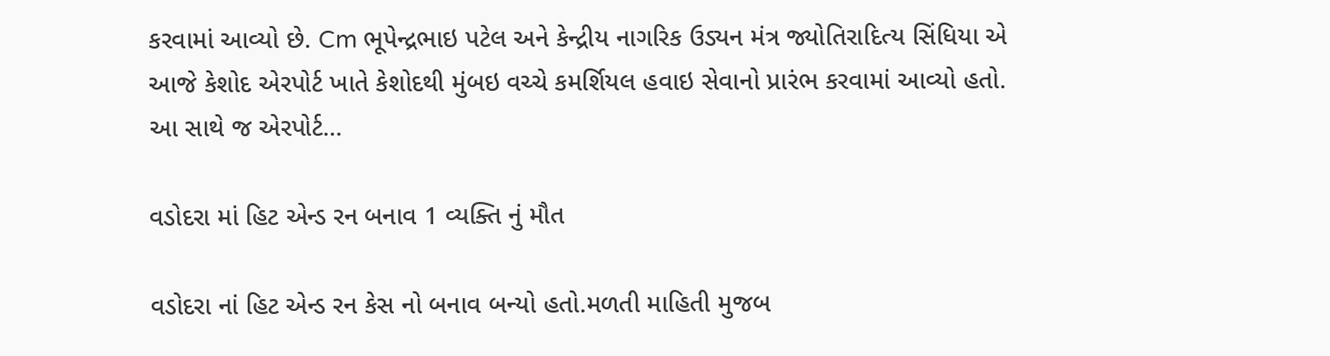કરવામાં આવ્યો છે. Cm ભૂપેન્દ્રભાઇ પટેલ અને કેન્દ્રીય નાગરિક ઉડ્યન મંત્ર જ્યોતિરાદિત્ય સિંધિયા એ આજે કેશોદ એરપોર્ટ ખાતે કેશોદથી મુંબઇ વચ્ચે કમર્શિયલ હવાઇ સેવાનો પ્રારંભ કરવામાં આવ્યો હતો. આ સાથે જ એરપોર્ટ…

વડોદરા માં હિટ એન્ડ રન બનાવ 1 વ્યક્તિ નું મૌત

વડોદરા નાં હિટ એન્ડ રન કેસ નો બનાવ બન્યો હતો.મળતી માહિતી મુજબ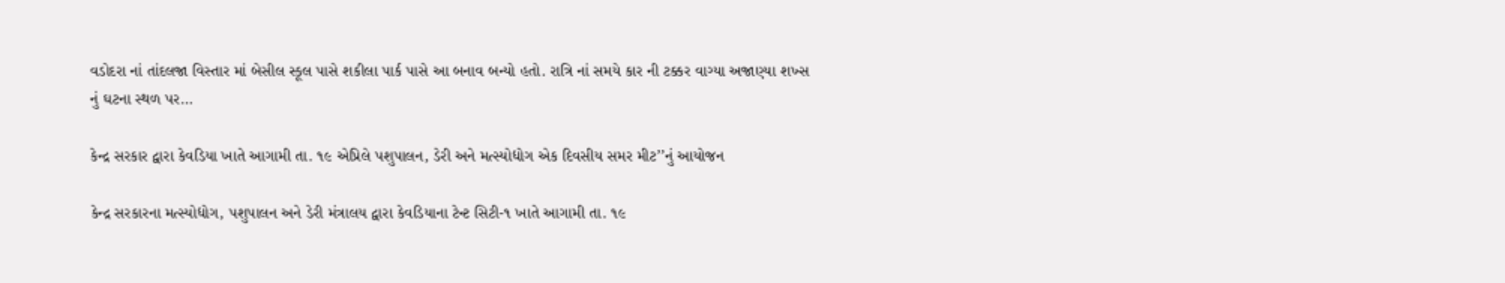વડોદરા નાં તાંદલજા વિસ્તાર માં બેસીલ સ્કૂલ પાસે શકીલા પાર્ક પાસે આ બનાવ બન્યો હતો. રાત્રિ નાં સમયે કાર ની ટક્કર વાગ્યા અજાણ્યા શખ્સ નું ઘટના સ્થળ પર…

કેન્દ્ર સરકાર દ્વારા કેવડિયા ખાતે આગામી તા. ૧૯ એપ્રિલે પશુપાલન, ડેરી અને મત્સ્યોદ્યોગ એક દિવસીય સમર મીટ’’નું આયોજન

કેન્દ્ર સરકારના મત્સ્યોદ્યોગ, પશુપાલન અને ડેરી મંત્રાલય દ્વારા કેવડિયાના ટેન્ટ સિટી-૧ ખાતે આગામી તા. ૧૯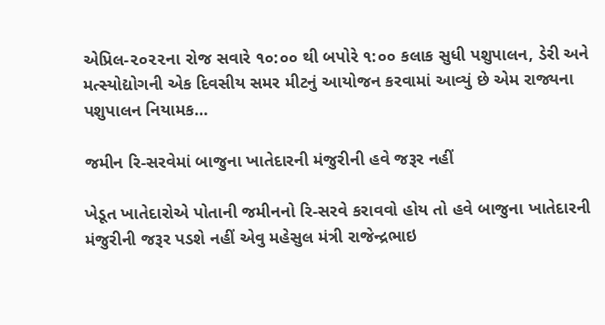એપ્રિલ-૨૦૨૨ના રોજ સવારે ૧૦:૦૦ થી બપોરે ૧:૦૦ કલાક સુધી પશુપાલન, ડેરી અને મત્સ્યોદ્યોગની એક દિવસીય સમર મીટનું આયોજન કરવામાં આવ્યું છે એમ રાજ્યના પશુપાલન નિયામક…

જમીન રિ-સરવેમાં બાજુના ખાતેદારની મંજુરીની હવે જરૂર નહીં

ખેડૂત ખાતેદારોએ પોતાની જમીનનો રિ-સરવે કરાવવો હોય તો હવે બાજુના ખાતેદારની મંજુરીની જરૂર પડશે નહીં એવુ મહેસુલ મંત્રી રાજેન્દ્રભાઇ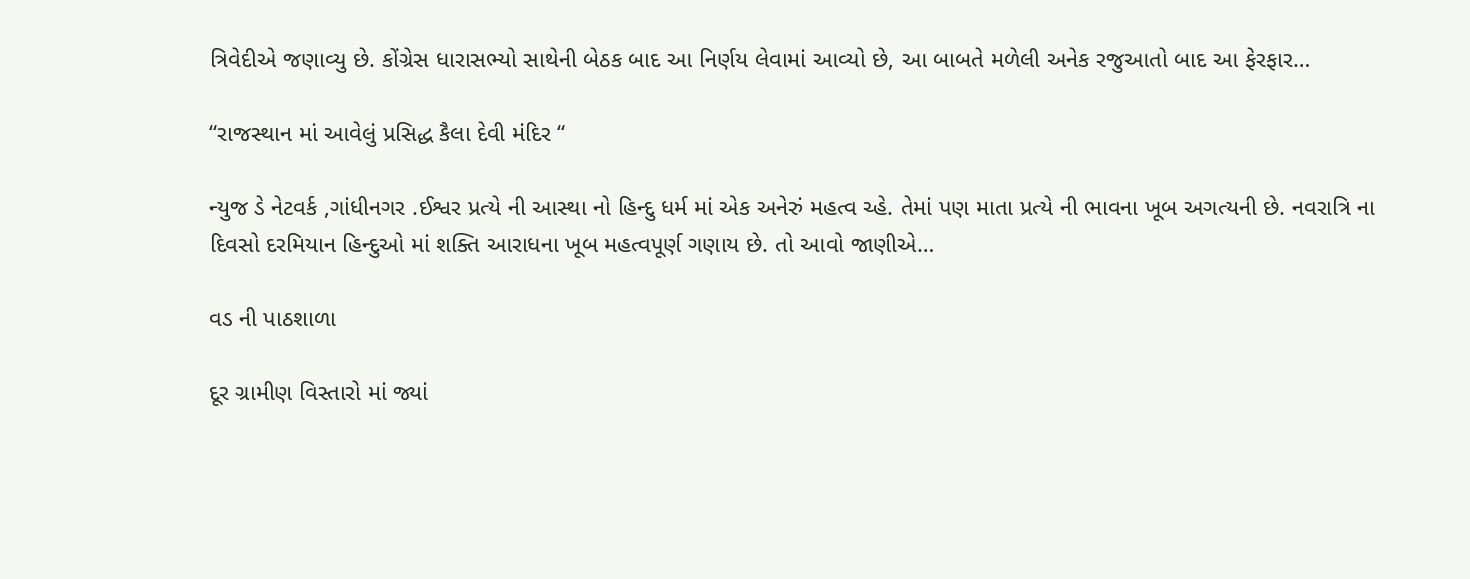ત્રિવેદીએ જણાવ્યુ છે. કોંગ્રેસ ધારાસભ્યો સાથેની બેઠક બાદ આ નિર્ણય લેવામાં આવ્યો છે, આ બાબતે મળેલી અનેક રજુઆતો બાદ આ ફેરફાર…

“રાજસ્થાન માં આવેલું પ્રસિદ્ધ કૈલા દેવી મંદિર “

ન્યુજ ડે નેટવર્ક ,ગાંધીનગર .ઈશ્વર પ્રત્યે ની આસ્થા નો હિન્દુ ધર્મ માં એક અનેરું મહત્વ ચ્હે. તેમાં પણ માતા પ્રત્યે ની ભાવના ખૂબ અગત્યની છે. નવરાત્રિ ના દિવસો દરમિયાન હિન્દુઓ માં શક્તિ આરાધના ખૂબ મહત્વપૂર્ણ ગણાય છે. તો આવો જાણીએ…

વડ ની પાઠશાળા

દૂર ગ્રામીણ વિસ્તારો માં જ્યાં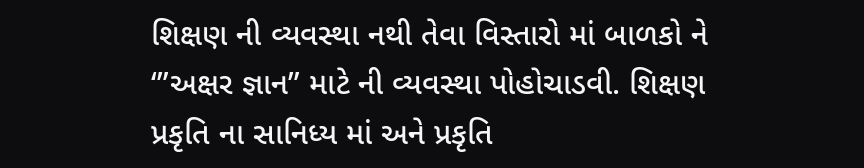શિક્ષણ ની વ્યવસ્થા નથી તેવા વિસ્તારો માં બાળકો ને ‘”અક્ષર જ્ઞાન” માટે ની વ્યવસ્થા પોહોચાડવી. શિક્ષણ પ્રકૃતિ ના સાનિધ્ય માં અને પ્રકૃતિ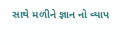સાથે મળીને જ્ઞાન નો વ્યાપ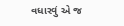વધારવું એ જ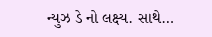ન્યુઝ ડે નો લક્ષ્ય. સાથે…